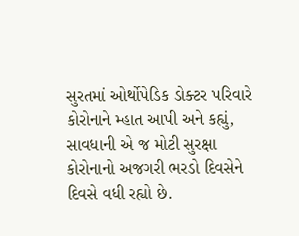સુરતમાં ઓર્થોપેડિક ડોક્ટર પરિવારે કોરોનાને મ્હાત આપી અને કહ્યું, સાવધાની એ જ મોટી સુરક્ષા
કોરોનાનો અજગરી ભરડો દિવસેને દિવસે વધી રહ્યો છે.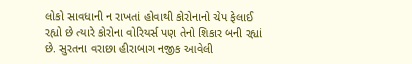લોકો સાવધાની ન રાખતાં હોવાથી કોરોનાનો ચેપ ફેલાઈ રહ્યો છે ત્યારે કોરોના વોરિયર્સ પણ તેનો શિકાર બની રહ્યાં છે. સુરતના વરાછા હીરાબાગ નજીક આવેલી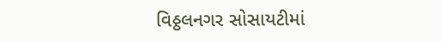વિઠ્ઠલનગર સોસાયટીમાં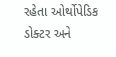રહેતા ઓર્થોપેડિક ડોક્ટર અને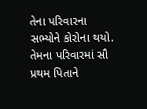તેના પરિવારના સભ્યોને કોરોના થયો. તેમના પરિવારમાં સૌ પ્રથમ પિતાને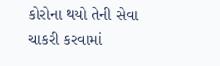કોરોના થયો તેની સેવા ચાકરી કરવામાં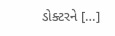ડોક્ટરને […]